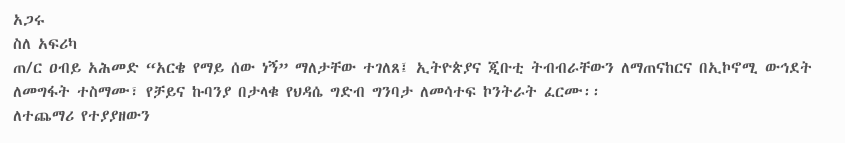አጋሩ
ስለ አፍሪካ
ጠ/ር ዐብይ አሕመድ “አርቄ የማይ ሰው ነኝ” ማለታቸው ተገለጸ፤ ኢትዮጵያና ጂቡቲ ትብብራቸውን ለማጠናከርና በኢኮኖሚ ውኅደት ለመግፋት ተስማሙ፣ የቻይና ኩባንያ በታላቁ የህዳሴ ግድብ ግንባታ ለመሳተፍ ኮንትራት ፈርሙ፡፡
ለተጨማሪ የተያያዘውን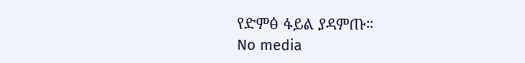የድምፅ ፋይል ያዳምጡ።
No media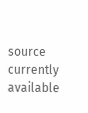source currently available